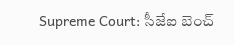Supreme Court: సీజేఐ బెంచ్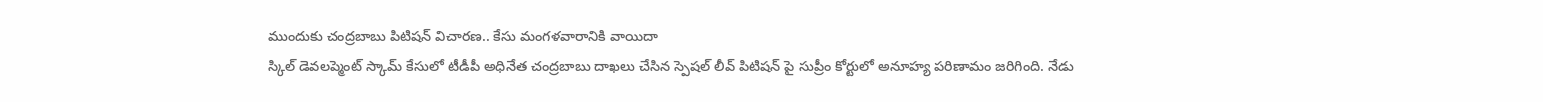ముందుకు చంద్రబాబు పిటిషన్ విచారణ.. కేసు మంగళవారానికి వాయిదా
స్కిల్ డెవలప్మెంట్ స్కామ్ కేసులో టీడీపీ అధినేత చంద్రబాబు దాఖలు చేసిన స్పెషల్ లీవ్ పిటిషన్ పై సుప్రీం కోర్టులో అనూహ్య పరిణామం జరిగింది. నేడు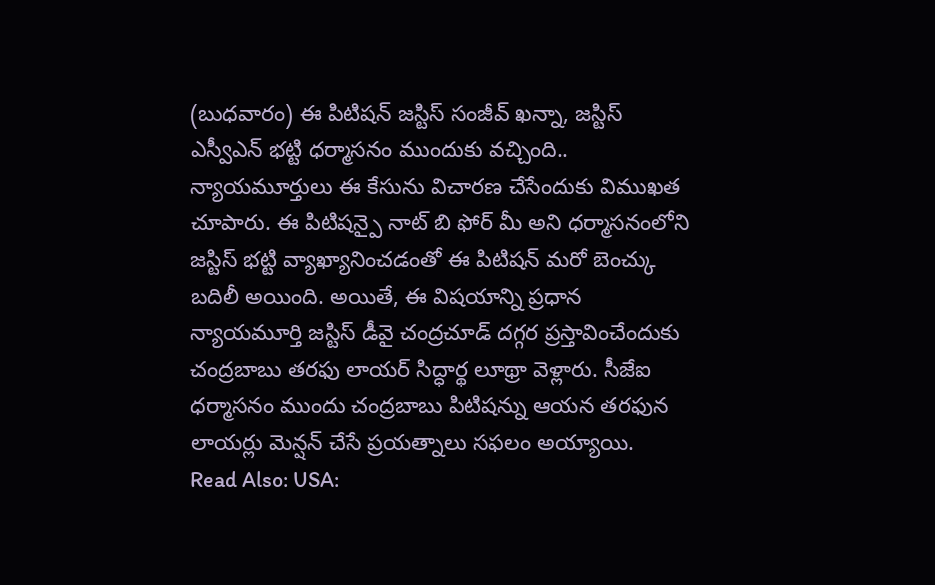(బుధవారం) ఈ పిటిషన్ జస్టిస్ సంజీవ్ ఖన్నా, జస్టిస్ ఎస్వీఎన్ భట్టి ధర్మాసనం ముందుకు వచ్చింది.. న్యాయమూర్తులు ఈ కేసును విచారణ చేసేందుకు విముఖత చూపారు. ఈ పిటిషన్పై నాట్ బి ఫోర్ మీ అని ధర్మాసనంలోని జస్టిస్ భట్టి వ్యాఖ్యానించడంతో ఈ పిటిషన్ మరో బెంచ్కు బదిలీ అయింది. అయితే, ఈ విషయాన్ని ప్రధాన న్యాయమూర్తి జస్టిస్ డీవై చంద్రచూడ్ దగ్గర ప్రస్తావించేందుకు చంద్రబాబు తరఫు లాయర్ సిద్ధార్థ లూథ్రా వెళ్లారు. సీజేఐ ధర్మాసనం ముందు చంద్రబాబు పిటిషన్ను ఆయన తరఫున లాయర్లు మెన్షన్ చేసే ప్రయత్నాలు సఫలం అయ్యాయి.
Read Also: USA: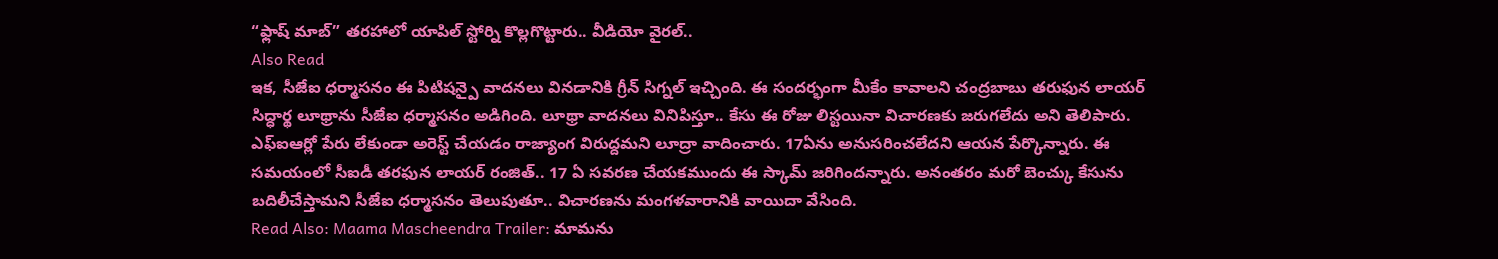“ఫ్లాష్ మాబ్” తరహాలో యాపిల్ స్టోర్ని కొల్లగొట్టారు.. వీడియో వైరల్..
Also Read
ఇక, సీజేఐ ధర్మాసనం ఈ పిటిషన్పై వాదనలు వినడానికి గ్రీన్ సిగ్నల్ ఇచ్చింది. ఈ సందర్భంగా మీకేం కావాలని చంద్రబాబు తరుఫున లాయర్ సిద్ధార్థ లూథ్రాను సీజేఐ ధర్మాసనం అడిగింది. లూథ్రా వాదనలు వినిపిస్తూ.. కేసు ఈ రోజు లిస్టయినా విచారణకు జరుగలేదు అని తెలిపారు. ఎఫ్ఐఆర్లో పేరు లేకుండా అరెస్ట్ చేయడం రాజ్యాంగ విరుద్దమని లూద్రా వాదించారు. 17ఏను అనుసరించలేదని ఆయన పేర్కొన్నారు. ఈ సమయంలో సీఐడీ తరఫున లాయర్ రంజిత్.. 17 ఏ సవరణ చేయకముందు ఈ స్కామ్ జరిగిందన్నారు. అనంతరం మరో బెంచ్కు కేసును బదిలీచేస్తామని సీజేఐ ధర్మాసనం తెలుపుతూ.. విచారణను మంగళవారానికి వాయిదా వేసింది.
Read Also: Maama Mascheendra Trailer: మామను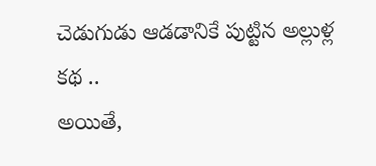చెడుగుడు ఆడడానికే పుట్టిన అల్లుళ్ల కథ ..
అయితే,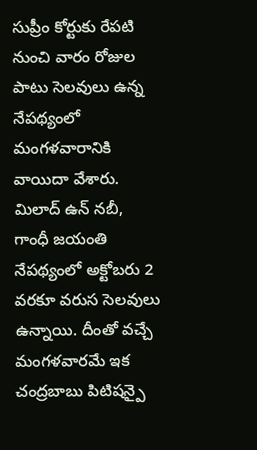సుప్రీం కోర్టుకు రేపటి నుంచి వారం రోజుల పాటు సెలవులు ఉన్న నేపథ్యంలో మంగళవారానికి వాయిదా వేశారు. మిలాద్ ఉన్ నబీ, గాంధీ జయంతి నేపథ్యంలో అక్టోబరు 2 వరకూ వరుస సెలవులు ఉన్నాయి. దీంతో వచ్చే మంగళవారమే ఇక చంద్రబాబు పిటిషన్పై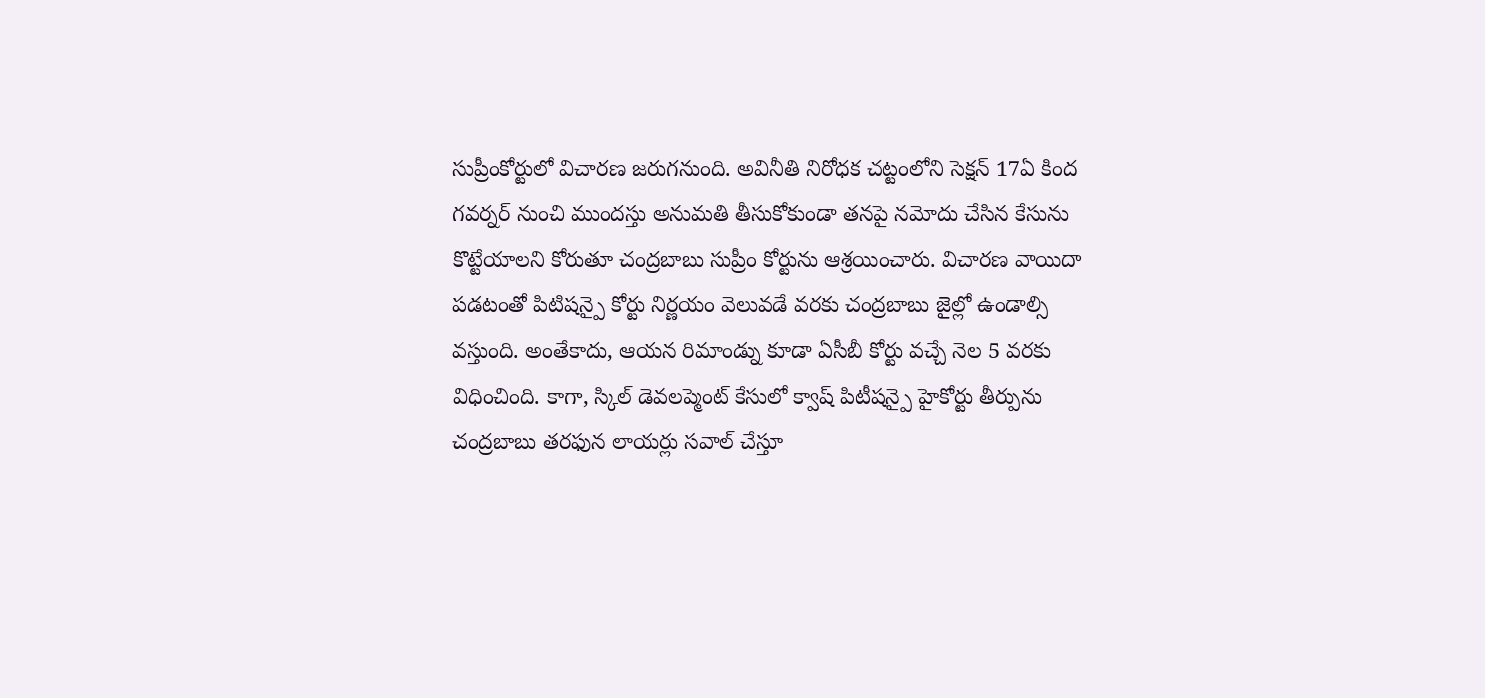సుప్రీంకోర్టులో విచారణ జరుగనుంది. అవినీతి నిరోధక చట్టంలోని సెక్షన్ 17ఏ కింద గవర్నర్ నుంచి ముందస్తు అనుమతి తీసుకోకుండా తనపై నమోదు చేసిన కేసును కొట్టేయాలని కోరుతూ చంద్రబాబు సుప్రీం కోర్టును ఆశ్రయించారు. విచారణ వాయిదా పడటంతో పిటిషన్పై కోర్టు నిర్ణయం వెలువడే వరకు చంద్రబాబు జైల్లో ఉండాల్సి వస్తుంది. అంతేకాదు, ఆయన రిమాండ్ను కూడా ఏసీబీ కోర్టు వచ్చే నెల 5 వరకు విధించింది. కాగా, స్కిల్ డెవలప్మెంట్ కేసులో క్వాష్ పిటీషన్పై హైకోర్టు తీర్పును చంద్రబాబు తరఫున లాయర్లు సవాల్ చేస్తూ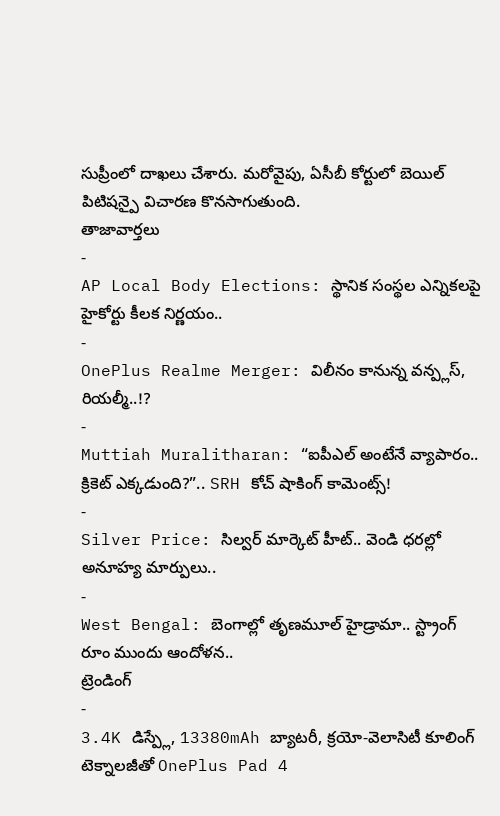సుప్రీంలో దాఖలు చేశారు. మరోవైపు, ఏసీబీ కోర్టులో బెయిల్ పిటిషన్పై విచారణ కొనసాగుతుంది.
తాజావార్తలు
-
AP Local Body Elections: స్థానిక సంస్థల ఎన్నికలపై హైకోర్టు కీలక నిర్ణయం..
-
OnePlus Realme Merger: విలీనం కానున్న వన్ప్లస్, రియల్మీ..!?
-
Muttiah Muralitharan: “ఐపీఎల్ అంటేనే వ్యాపారం.. క్రికెట్ ఎక్కడుంది?”.. SRH కోచ్ షాకింగ్ కామెంట్స్!
-
Silver Price: సిల్వర్ మార్కెట్ హీట్.. వెండి ధరల్లో అనూహ్య మార్పులు..
-
West Bengal: బెంగాల్లో తృణమూల్ హైడ్రామా.. స్ట్రాంగ్ రూం ముందు ఆందోళన..
ట్రెండింగ్
-
3.4K డిస్ప్లే, 13380mAh బ్యాటరీ, క్రయో-వెలాసిటీ కూలింగ్ టెక్నాలజీతో OnePlus Pad 4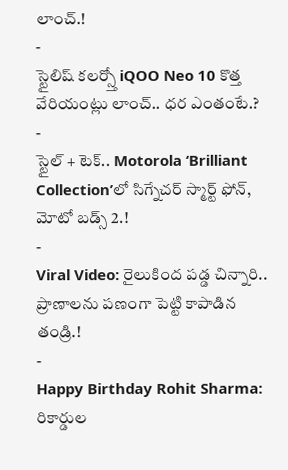లాంచ్.!
-
స్టైలిష్ కలర్స్తో iQOO Neo 10 కొత్త వేరియంట్లు లాంచ్.. ధర ఎంతంటే.?
-
స్టైల్ + టెక్.. Motorola ‘Brilliant Collection’లో సిగ్నేచర్ స్మార్ట్ ఫోన్, మోటో బడ్స్ 2.!
-
Viral Video: రైలుకింద పడ్డ చిన్నారి.. ప్రాణాలను పణంగా పెట్టి కాపాడిన తండ్రి.!
-
Happy Birthday Rohit Sharma: రికార్డుల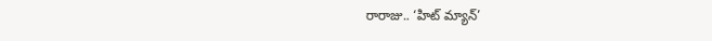రారాజు.. ‘హిట్ మ్యాన్’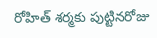రోహిత్ శర్మకు పుట్టినరోజు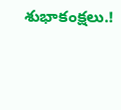శుభాకంక్షలు.!